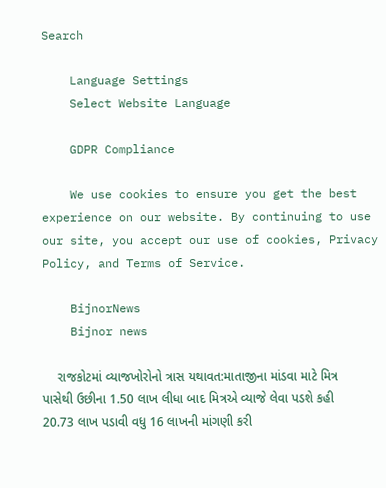Search

    Language Settings
    Select Website Language

    GDPR Compliance

    We use cookies to ensure you get the best experience on our website. By continuing to use our site, you accept our use of cookies, Privacy Policy, and Terms of Service.

    BijnorNews
    Bijnor news

    રાજકોટમાં વ્યાજખોરોનો ત્રાસ યથાવત:માતાજીના માંડવા માટે મિત્ર પાસેથી ઉછીના 1.50 લાખ લીધા બાદ મિત્રએ વ્યાજે લેવા પડશે કહી 20.73 લાખ પડાવી વધુ 16 લાખની માંગણી કરી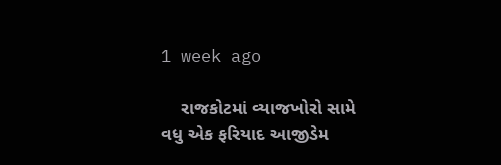1 week ago

    રાજકોટમાં વ્યાજખોરો સામે વધુ એક ફરિયાદ આજીડેમ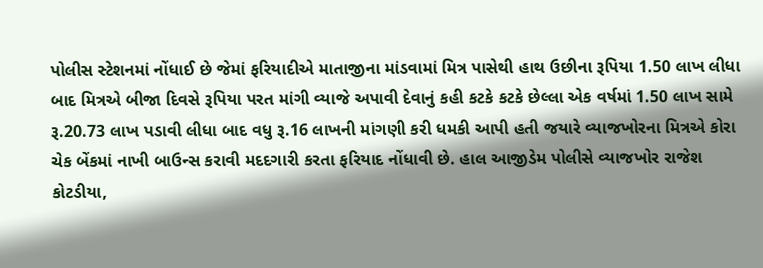પોલીસ સ્ટેશનમાં નોંધાઈ છે જેમાં ફરિયાદીએ માતાજીના માંડવામાં મિત્ર પાસેથી હાથ ઉછીના રૂપિયા 1.50 લાખ લીધા બાદ મિત્રએ બીજા દિવસે રૂપિયા પરત માંગી વ્યાજે અપાવી દેવાનું કહી કટકે કટકે છેલ્લા એક વર્ષમાં 1.50 લાખ સામે રૂ.20.73 લાખ પડાવી લીધા બાદ વધુ રૂ.16 લાખની માંગણી કરી ધમકી આપી હતી જયારે વ્યાજખોરના મિત્રએ કોરા ચેક બેંકમાં નાખી બાઉન્સ કરાવી મદદગારી કરતા ફરિયાદ નોંધાવી છે. હાલ આજીડેમ પોલીસે વ્યાજખોર રાજેશ કોટડીયા,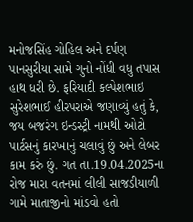મનોજસિંહ ગોહિલ અને દર્પણ પાનસુરીયા સામે ગુનો નોંધી વધુ તપાસ હાથ ધરી છે. ફરિયાદી કલ્પેશભાઇ સુરેશભાઈ હીરપરાએ જણાવ્યું હતું કે, જય બજરંગ ઇન્ડસ્ટ્રી નામથી ઓટો પાર્ટસનું કારખાનું ચલાવું છું અને લેબર કામ કરું છું. ગત તા.19.04.2025ના રોજ મારા વતનમાં લીલી સાજડીયાળી ગામે માતાજીનો માંડવો હતો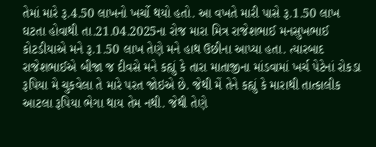તેમાં મારે રૂ.4.50 લાખનો ખર્ચો થયો હતો. આ વખતે મારી પાસે રૂ.1.50 લાખ ઘટતા હોવાથી તા.21.04.2025ના રોજ મારા મિત્ર રાજેશભાઈ મનસુખભાઈ કોટડીયાએ મને રૂ.1.50 લાખ તેણે મને હાથ ઉછીના આપ્યા હતા. ત્યારબાદ રાજેશભાઈએ બીજા જ દીવસે મને કહ્યું કે તારા માતાજીના માંડવામાં ખર્ચ પેટેનાં રોકડા રૂપિયા મે ચુકવેલા તે મારે પરત જોઇએ છે. જેથી મેં તેને કહ્યું કે મારાથી તાત્કાલીક આટલા રૂપિયા ભેગા થાય તેમ નથી. જેથી તેણે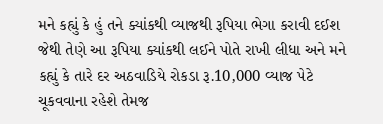મને કહ્યું કે હું તને ક્યાંકથી વ્યાજથી રૂપિયા ભેગા કરાવી દઈશ જેથી તેણે આ રૂપિયા ક્યાંકથી લઈને પોતે રાખી લીધા અને મને કહ્યું કે તારે દર અઠવાડિયે રોકડા રૂ.10,000 વ્યાજ પેટે ચૂકવવાના રહેશે તેમજ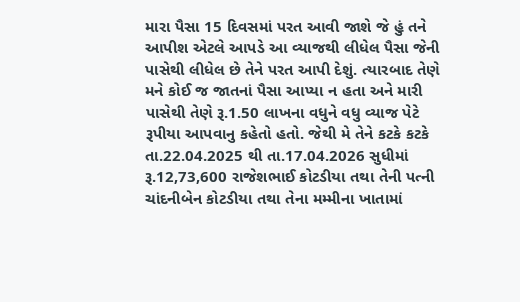મારા પૈસા 15 દિવસમાં પરત આવી જાશે જે હું તને આપીશ એટલે આપડે આ વ્યાજથી લીધેલ પૈસા જેની પાસેથી લીધેલ છે તેને પરત આપી દેશું. ત્યારબાદ તેણે મને કોઈ જ જાતનાં પૈસા આપ્યા ન હતા અને મારી પાસેથી તેણે રૂ.1.50 લાખના વધુને વધુ વ્યાજ પેટે રૂપીયા આપવાનુ કહેતો હતો. જેથી મે તેને કટકે કટકે તા.22.04.2025 થી તા.17.04.2026 સુધીમાં રૂ.12,73,600 રાજેશભાઈ કોટડીયા તથા તેની પત્ની ચાંદનીબેન કોટડીયા તથા તેના મમ્મીના ખાતામાં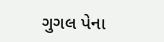ગુગલ પેના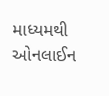માધ્યમથી ઓનલાઈન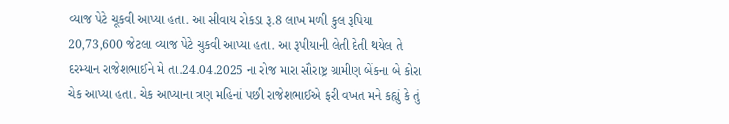વ્યાજ પેટે ચૂકવી આપ્યા હતા. આ સીવાય રોકડા રૂ.8 લાખ મળી કુલ રૂપિયા 20,73,600 જેટલા વ્યાજ પેટે ચુકવી આપ્યા હતા. આ રૂપીયાની લેતી દેતી થયેલ તે દરમ્યાન રાજેશભાઈને મે તા.24.04.2025 ના રોજ મારા સૌરાષ્ટ્ર ગ્રામીણ બેંકના બે કોરા ચેક આપ્યા હતા. ચેક આપ્યાના ત્રણ મહિનાં પછી રાજેશભાઈએ ફરી વખત મને કહ્યું કે તું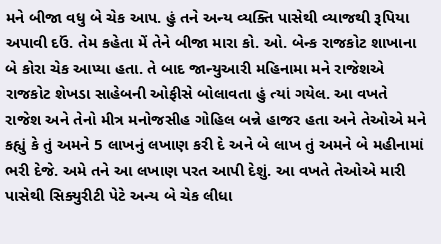મને બીજા વધુ બે ચેક આપ. હું તને અન્ય વ્યક્તિ પાસેથી વ્યાજથી રૂપિયા અપાવી દઉં. તેમ કહેતા મેં તેને બીજા મારા કો. ઓ. બેન્ક રાજકોટ શાખાના બે કોરા ચેક આપ્યા હતા. તે બાદ જાન્યુઆરી મહિનામા મને રાજેશએ રાજકોટ શેખડા સાહેબની ઓફીસે બોલાવતા હું ત્યાં ગયેલ. આ વખતે રાજેશ અને તેનો મીત્ર મનોજસીહ ગોહિલ બન્ને હાજર હતા અને તેઓએ મને કહ્યું કે તું અમને 5 લાખનું લખાણ કરી દે અને બે લાખ તું અમને બે મહીનામાં ભરી દેજે. અમે તને આ લખાણ પરત આપી દેશું. આ વખતે તેઓએ મારી પાસેથી સિક્યુરીટી પેટે અન્ય બે ચેક લીધા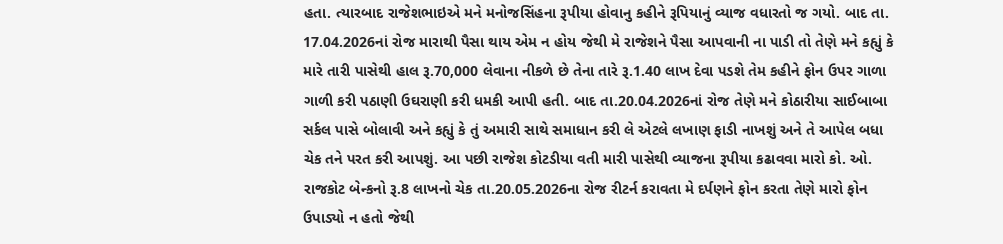હતા. ત્યારબાદ રાજેશભાઇએ મને મનોજસિંહના રૂપીયા હોવાનુ કહીને રૂપિયાનું વ્યાજ વધારતો જ ગયો. બાદ તા. 17.04.2026નાં રોજ મારાથી પૈસા થાય એમ ન હોય જેથી મે રાજેશને પૈસા આપવાની ના પાડી તો તેણે મને કહ્યું કે મારે તારી પાસેથી હાલ રૂ.70,000 લેવાના નીકળે છે તેના તારે રૂ.1.40 લાખ દેવા પડશે તેમ કહીને ફોન ઉપર ગાળા ગાળી કરી પઠાણી ઉઘરાણી કરી ધમકી આપી હતી. બાદ તા.20.04.2026નાં રોજ તેણે મને કોઠારીયા સાઈબાબા સર્કલ પાસે બોલાવી અને કહ્યું કે તું અમારી સાથે સમાધાન કરી લે એટલે લખાણ ફાડી નાખશું અને તે આપેલ બધા ચેક તને પરત કરી આપશું. આ પછી રાજેશ કોટડીયા વતી મારી પાસેથી વ્યાજના રૂપીયા કઢાવવા મારો કો. ઓ. રાજકોટ બેન્કનો રૂ.8 લાખનો ચેક તા.20.05.2026ના રોજ રીટર્ન કરાવતા મે દર્પણને ફોન કરતા તેણે મારો ફોન ઉપાડ્યો ન હતો જેથી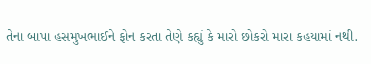તેના બાપા હસમુખભાઈને ફોન કરતા તેણે કહ્યું કે મારો છોકરો મારા કહયામાં નથી.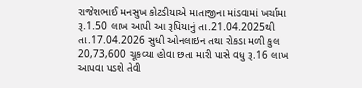રાજેશભાઈ મનસુખ કોટડીયાએ માતાજીના માંડવામાં ખર્ચામા રૂ.1.50 લાખ આપી આ રૂપિયાનું તા.21.04.2025થી તા.17.04.2026 સુધી ઓનલાઇન તથા રોકડા મળી કુલ 20,73,600 ચૂકવ્યા હોવા છતા મારી પાસે વધુ રૂ.16 લાખ આપવા પડશે તેવી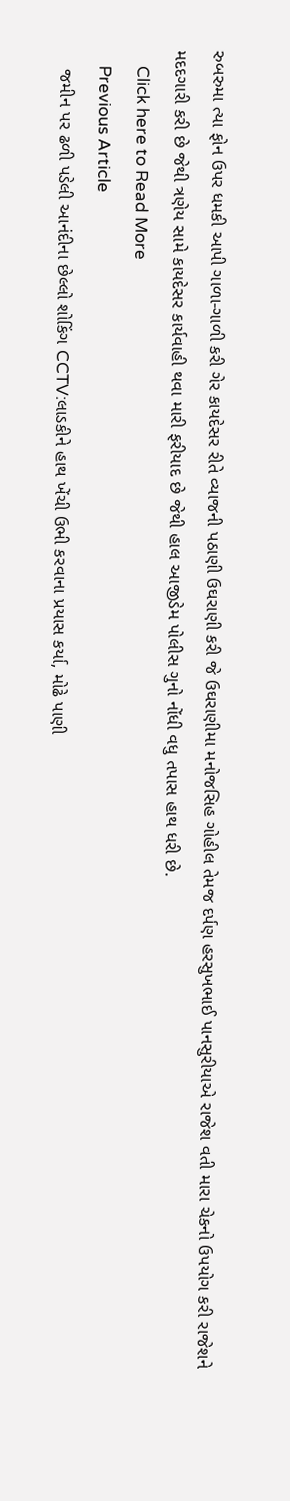રુબરુમા ત્યા ફોન ઉપર ધમકી આપી ગાળા-ગાળી કરી ગેર કાયદેસર રીતે વ્યાજની પઠાણી ઉઘરાણી કરી જે ઉઘરાણીમા મનોજસિહ ગોહીલ તેમજ દર્પણ હરસુખભાઈ પાનસુરીયાએ રાજેશ વતી મારા ચેકનો ઉપયોગ કરી રાજેશને મદદગારી કરી છે જેથી ત્રણેય સામે કાયદેસર કાર્યવાહી થવા મારી ફરીયાદ છે જેથી હાલ આજીડેમ પોલીસ ગુનો નોંધી વધુ તપાસ હાથ ધરી છે.
    Click here to Read More
    Previous Article
    જમીન પર ઢળી પડેલી આનંદીના છેલ્લો શોકિંગ CCTV:લાડકીને હાથ ખેંચી ઉભી કરવાના પ્રયાસ કર્યા, મોઢે પાણી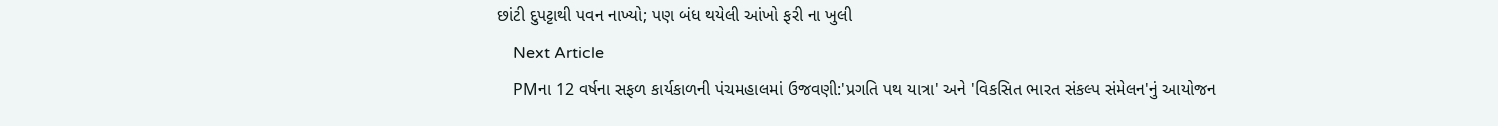છાંટી દુપટ્ટાથી પવન નાખ્યો; પણ બંધ થયેલી આંખો ફરી ના ખુલી
    Next Article
    PMના 12 વર્ષના સફળ કાર્યકાળની પંચમહાલમાં ઉજવણી:'પ્રગતિ પથ યાત્રા' અને 'વિકસિત ભારત સંકલ્પ સંમેલન'નું આયોજન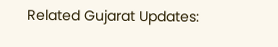Related Gujarat Updates: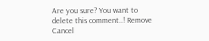Are you sure? You want to delete this comment..! Remove Cancel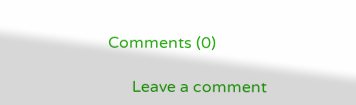Comments (0)

      Leave a comment